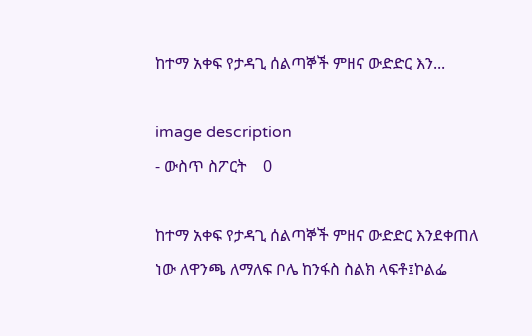ከተማ አቀፍ የታዳጊ ሰልጣኞች ምዘና ውድድር እን...

image description
- ውስጥ ስፖርት    0

ከተማ አቀፍ የታዳጊ ሰልጣኞች ምዘና ውድድር እንደቀጠለ ነው ለዋንጫ ለማለፍ ቦሌ ከንፋስ ስልክ ላፍቶ፤ኮልፌ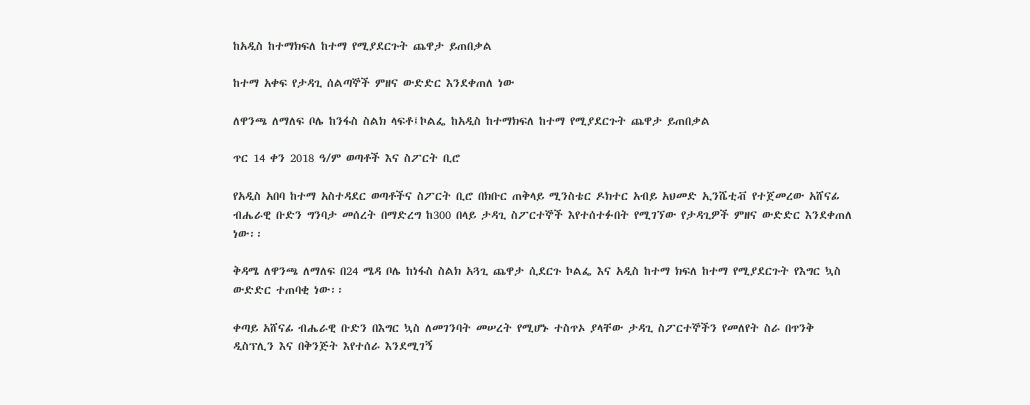ከአዲስ ከተማክፍለ ከተማ የሚያደርጉት ጨዋታ ይጠበቃል

ከተማ አቀፍ የታዳጊ ሰልጣኞች ምዘና ውድድር እንደቀጠለ ነው

ለዋንጫ ለማለፍ ቦሌ ከንፋስ ስልክ ላፍቶ፤ኮልፌ ከአዲስ ከተማክፍለ ከተማ የሚያደርጉት ጨዋታ ይጠበቃል

ጥር 14 ቀን 2018 ዓ/ም ወጣቶች እና ስፖርት ቢሮ

የአዲስ አበባ ከተማ አስተዳደር ወጣቶችና ስፖርት ቢሮ በክቡር ጠቅላይ ሚንስቴር ዶክተር አብይ አህመድ ኢንሼቲቭ የተጀመረው አሸናፊ ብሔራዊ ቡድን ግንባታ መሰረት በማድረግ ከ300 በላይ ታዳጊ ስፖርተኞች እየተሰተፉበት የሚገኘው የታዳጊዎች ምዘና ውድድር እንደቀጠለ ነው፡፡

ቅዳሜ ለዋንጫ ለማለፍ በ24 ሜዳ ቦሌ ከነፋስ ስልክ አጓጊ ጨዋታ ሲደርጉ ኮልፌ እና አዲስ ከተማ ክፍለ ከተማ የሚያደርጉት የእግር ኳስ ውድድር ተጠባቂ ነው፡፡

ቀጣይ አሸናፊ ብሔራዊ ቡድን በእግር ኳስ ለመገንባት መሠረት የሚሆኑ ተስጥኦ ያላቸው ታዳጊ ስፖርተኞችን የመለየት ስራ በጥንቅ ዲስፕሊን እና በቅንጅት እየተሰራ እንደሚገኝ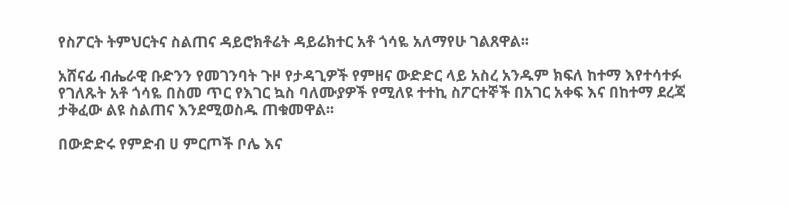የስፖርት ትምህርትና ስልጠና ዳይሮክቶሬት ዳይሬክተር አቶ ጎሳዬ አለማየሁ ገልጸዋል፡፡

አሸናፊ ብሔራዊ ቡድንን የመገንባት ጉዞ የታዳጊዎች የምዘና ውድድር ላይ አስረ አንዱም ክፍለ ከተማ እየተሳተፉ የገለጹት አቶ ጎሳዬ በስመ ጥር የእገር ኳስ ባለሙያዎች የሚለዩ ተተኪ ስፖርተኞች በአገር አቀፍ እና በከተማ ደረጃ ታቅፈው ልዩ ስልጠና እንደሚወስዱ ጠቁመዋል፡፡

በውድድሩ የምድብ ሀ ምርጦች ቦሌ እና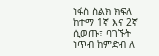ነፋስ ስልክ ክፍለ ከተማ 1ኛ እና 2ኛ ሲወጡ፣ ባገኙት ነጥብ ከምድብ ለ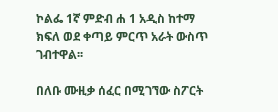ኮልፌ 1ኛ ምድብ ሐ 1 አዲስ ከተማ ክፍለ ወደ ቀጣይ ምርጥ አራት ውስጥ ገብተዋል፡፡

በለቡ ሙዚቃ ሰፈር በሚገኘው ስፖርት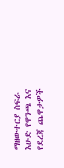ማዘውተርያ ስፍራ እሁድ የዋንጫ እና የደረጃ ጨዋታዎች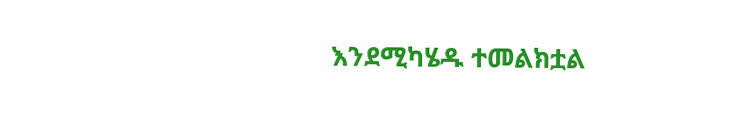እንደሚካሄዱ ተመልክቷል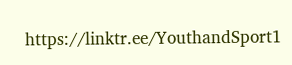https://linktr.ee/YouthandSport1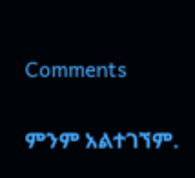Comments

ምንም አልተገኘም.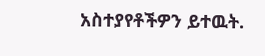አስተያየቶችዎን ይተዉት.